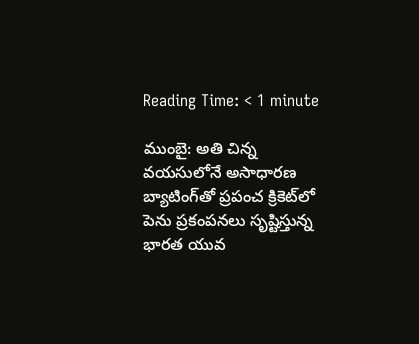Reading Time: < 1 minute

ముంబై: అతి చిన్న వయసులోనే అసాధారణ బ్యాటింగ్‌తో ప్రపంచ క్రికెట్‌లో పెను ప్రకంపనలు సృష్టిస్తున్న భారత యువ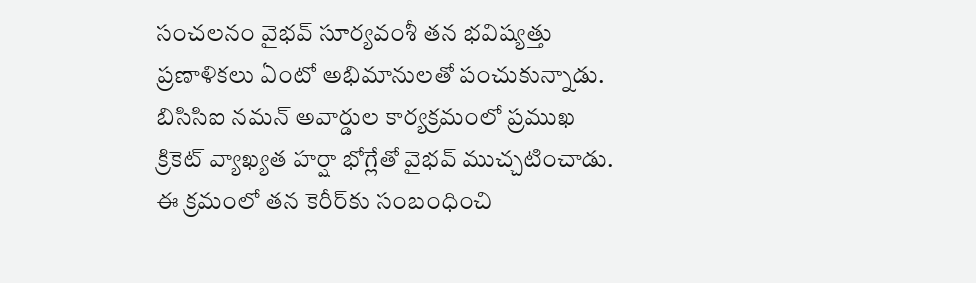సంచలనం వైభవ్ సూర్యవంశీ తన భవిష్యత్తు ప్రణాళికలు ఏంటో అభిమానులతో పంచుకున్నాడు. బిసిసిఐ నమన్ అవార్డుల కార్యక్రమంలో ప్రముఖ క్రికెట్ వ్యాఖ్యత హర్షా భోగ్లేతో వైభవ్ ముచ్చటించాడు. ఈ క్రమంలో తన కెరీర్‌కు సంబంధించి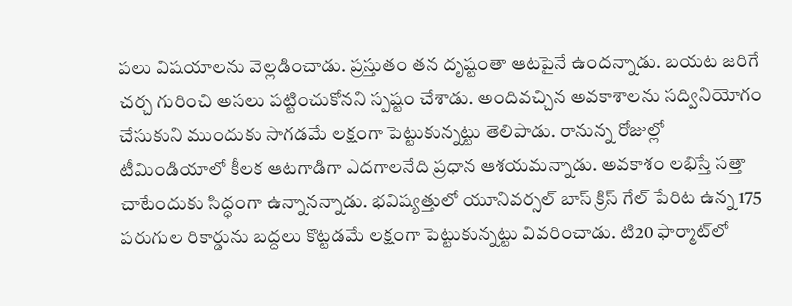పలు విషయాలను వెల్లడించాడు. ప్రస్తుతం తన దృష్టంతా ఆటపైనే ఉందన్నాడు. బయట జరిగే చర్చ గురించి అసలు పట్టించుకోనని స్పష్టం చేశాడు. అందివచ్చిన అవకాశాలను సద్వినియోగం చేసుకుని ముందుకు సాగడమే లక్షంగా పెట్టుకున్నట్టు తెలిపాడు. రానున్న రోజుల్లో టీమిండియాలో కీలక ఆటగాడిగా ఎదగాలనేది ప్రధాన ఆశయమన్నాడు. అవకాశం లభిస్తే సత్తా చాటేందుకు సిద్ధంగా ఉన్నానన్నాడు. భవిష్యత్తులో యూనివర్సల్ బాస్ క్రిస్ గేల్ పేరిట ఉన్న 175 పరుగుల రికార్డును బద్దలు కొట్టడమే లక్షంగా పెట్టుకున్నట్టు వివరించాడు. టి20 ఫార్మాట్‌లో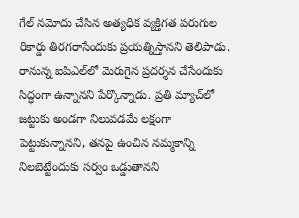గేల్ నమోదు చేసిన అత్యధిక వ్యక్తిగత పరుగుల రికార్డు తిరగరాసేందుకు ప్రయత్నిస్తానని తెలిపాడు. రానున్న ఐపిఎల్‌లో మెరుగైన ప్రదర్శన చేసేందుకు సిద్ధంగా ఉన్నానని పేర్కొన్నాడు. ప్రతి మ్యాచ్‌లో జట్టుకు అండగా నిలువడమే లక్షంగా పెట్టుకున్నానని, తనపై ఉంచిన నమ్మకాన్ని నిలబెట్టేందుకు సర్వం ఒడ్డుతానని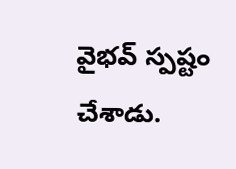వైభవ్ స్పష్టం చేశాడు.